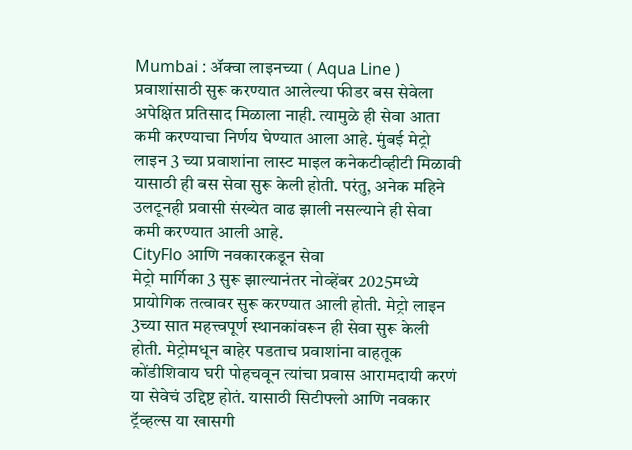Mumbai : ॲक्वा लाइनच्या ( Aqua Line ) प्रवाशांसाठी सुरू करण्यात आलेल्या फीडर बस सेवेला अपेक्षित प्रतिसाद मिळाला नाही. त्यामुळे ही सेवा आता कमी करण्याचा निर्णय घेण्यात आला आहे. मुंबई मेट्रो लाइन 3 च्या प्रवाशांना लास्ट माइल कनेकटीव्हीटी मिळावी यासाठी ही बस सेवा सुरू केली होती. परंतु, अनेक महिने उलटूनही प्रवासी संख्येत वाढ झाली नसल्याने ही सेवा कमी करण्यात आली आहे.
CityFlo आणि नवकारकडून सेवा
मेट्रो मार्गिका 3 सुरू झाल्यानंतर नोव्हेंबर 2025मध्ये प्रायोगिक तत्वावर सुरू करण्यात आली होती. मेट्रो लाइन 3च्या सात महत्त्वपूर्ण स्थानकांवरून ही सेवा सुरू केली होती. मेट्रोमधून बाहेर पडताच प्रवाशांना वाहतूक कोंडीशिवाय घरी पोहचवून त्यांचा प्रवास आरामदायी करणं या सेवेचं उद्दिष्ट होतं. यासाठी सिटीफ्लो आणि नवकार ट्रॅव्हल्स या खासगी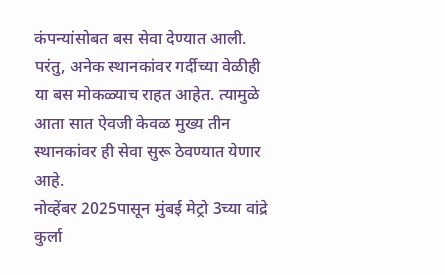कंपन्यांसोबत बस सेवा देण्यात आली. परंतु, अनेक स्थानकांवर गर्दीच्या वेळीही या बस मोकळ्याच राहत आहेत. त्यामुळे आता सात ऐवजी केवळ मुख्य तीन स्थानकांवर ही सेवा सुरू ठेवण्यात येणार आहे.
नोव्हेंबर 2025पासून मुंबई मेट्रो 3च्या वांद्रे कुर्ला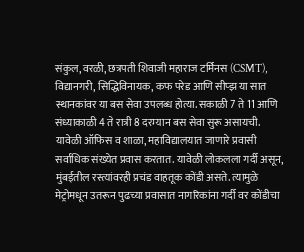संकुल, वरळी, छत्रपती शिवाजी महाराज टर्मिनस (CSMT), विद्यानगरी, सिद्धिविनायक, कफ परेड आणि सीप्झ या सात स्थानकांवर या बस सेवा उपलब्ध होत्या. सकाळी 7 ते 11 आणि संध्याकाळी 4 ते रात्री 8 दरम्यान बस सेवा सुरू असायची. यावेळी ऑफिस व शाळा, महाविद्यालयात जाणारे प्रवासी सर्वाधिक संख्येत प्रवास करतात. यावेळी लोकलला गर्दी असून, मुंबईतील रस्त्यांवरही प्रचंड वाहतूक कोंडी असते. त्यामुळे मेट्रोमधून उतरून पुढच्या प्रवासात नागरिकांना गर्दी वर कोंडीचा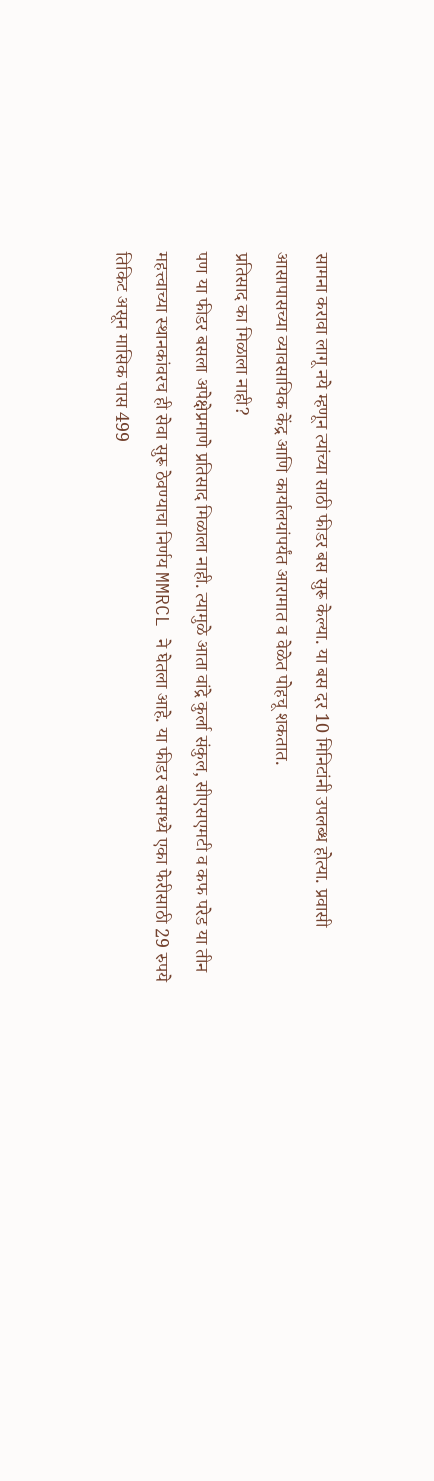सामना करावा लागू नये म्हणून त्यांच्या साठी फीडर बस सुरू केल्या. या बस दर 10 मिनिटांनी उपलब्ध होत्या. प्रवासी आसापासच्या व्यावसायिक केंद्र आणि कार्यालयांपर्यंत आरामात व वेळेत पोहचू शकतात.
प्रतिसाद का मिळाला नाही?
पण या फीडर बसला अपेक्षेप्रमाणे प्रतिसाद मिळाला नाही. त्यामुळे आता वांद्रे कुर्ला संकुल, सीएसएमटी व कफ परेड या तीन महत्त्वाच्या स्थानकांवरच ही सेवा सुरू ठेवण्याचा निर्णय MMRCL ने घेतला आहे. या फीडर बसमध्ये एका फेरीसाठी 29 रुपये तिकिट असून मासिक पास 499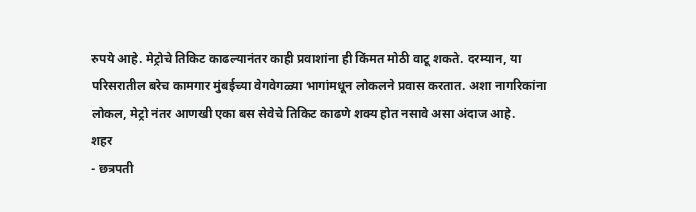रुपये आहे. मेट्रोचे तिकिट काढल्यानंतर काही प्रवाशांना ही किंमत मोठी वाटू शकते. दरम्यान, या परिसरातील बरेच कामगार मुंबईच्या वेगवेगळ्या भागांमधून लोकलने प्रवास करतात. अशा नागरिकांना लोकल, मेट्रो नंतर आणखी एका बस सेवेचे तिकिट काढणे शक्य होत नसावे असा अंदाज आहे.
शहर
- छत्रपती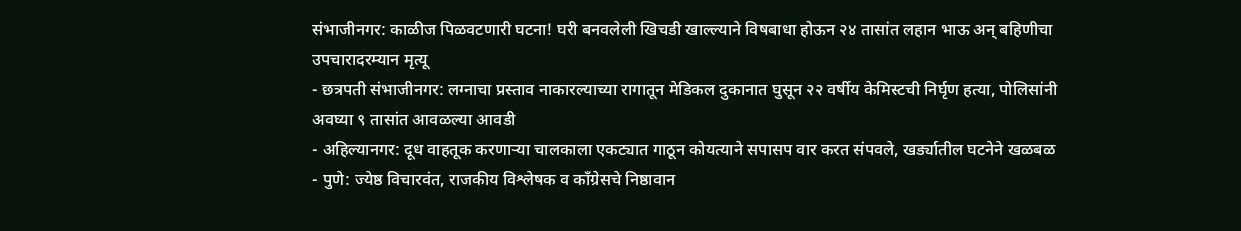संभाजीनगर: काळीज पिळवटणारी घटना! घरी बनवलेली खिचडी खाल्ल्याने विषबाधा होऊन २४ तासांत लहान भाऊ अन् बहिणीचा उपचारादरम्यान मृत्यू
- छत्रपती संभाजीनगर: लग्नाचा प्रस्ताव नाकारल्याच्या रागातून मेडिकल दुकानात घुसून २२ वर्षीय केमिस्टची निर्घृण हत्या, पोलिसांनी अवघ्या ९ तासांत आवळल्या आवडी
- अहिल्यानगर: दूध वाहतूक करणाऱ्या चालकाला एकट्यात गाठून कोयत्याने सपासप वार करत संपवले, खर्ड्यातील घटनेने खळबळ
- पुणे: ज्येष्ठ विचारवंत, राजकीय विश्लेषक व काँग्रेसचे निष्ठावान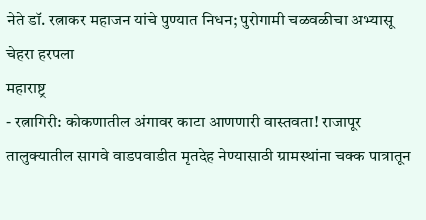नेते डॉ. रत्नाकर महाजन यांचे पुण्यात निधन; पुरोगामी चळवळीचा अभ्यासू चेहरा हरपला
महाराष्ट्र
- रत्नागिरी: कोकणातील अंगावर काटा आणणारी वास्तवता! राजापूर तालुक्यातील सागवे वाडपवाडीत मृतदेह नेण्यासाठी ग्रामस्थांना चक्क पात्रातून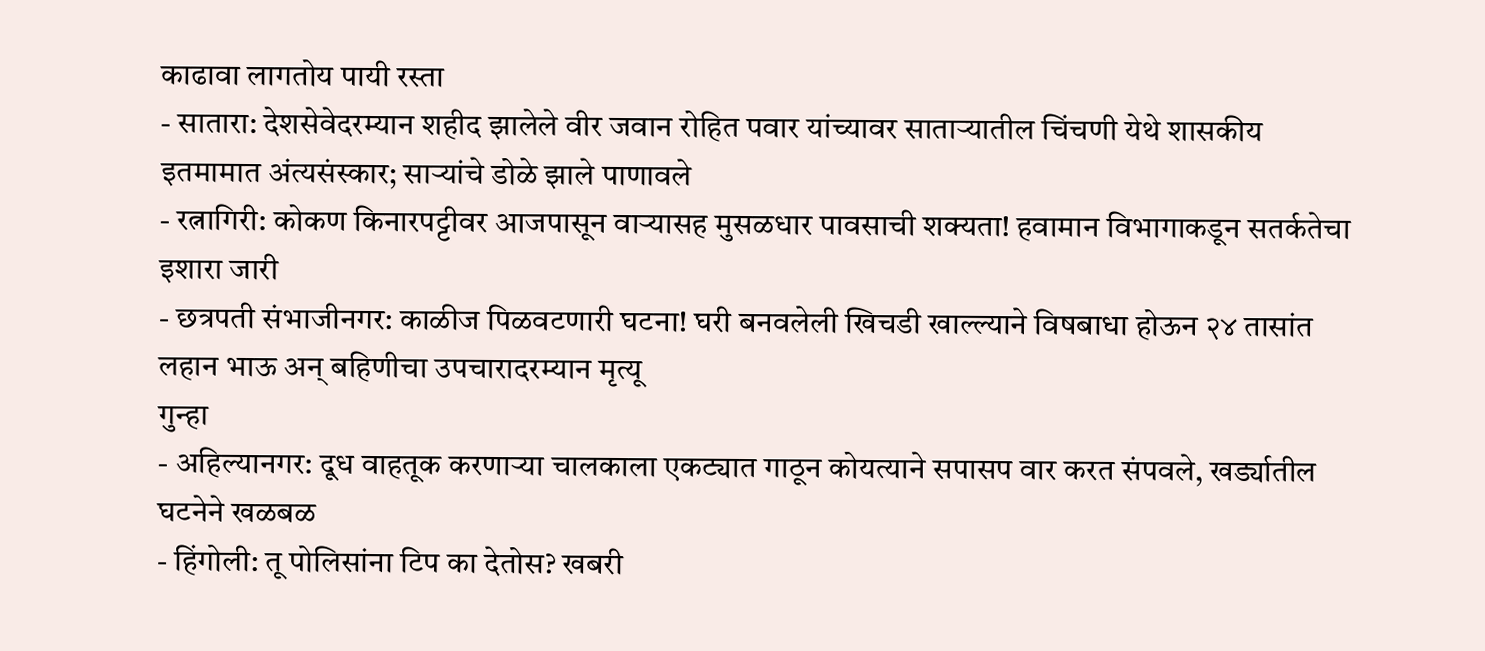काढावा लागतोय पायी रस्ता
- सातारा: देशसेवेदरम्यान शहीद झालेले वीर जवान रोहित पवार यांच्यावर साताऱ्यातील चिंचणी येथे शासकीय इतमामात अंत्यसंस्कार; साऱ्यांचे डोळे झाले पाणावले
- रत्नागिरी: कोकण किनारपट्टीवर आजपासून वाऱ्यासह मुसळधार पावसाची शक्यता! हवामान विभागाकडून सतर्कतेचा इशारा जारी
- छत्रपती संभाजीनगर: काळीज पिळवटणारी घटना! घरी बनवलेली खिचडी खाल्ल्याने विषबाधा होऊन २४ तासांत लहान भाऊ अन् बहिणीचा उपचारादरम्यान मृत्यू
गुन्हा
- अहिल्यानगर: दूध वाहतूक करणाऱ्या चालकाला एकट्यात गाठून कोयत्याने सपासप वार करत संपवले, खर्ड्यातील घटनेने खळबळ
- हिंगोली: तू पोलिसांना टिप का देतोस? खबरी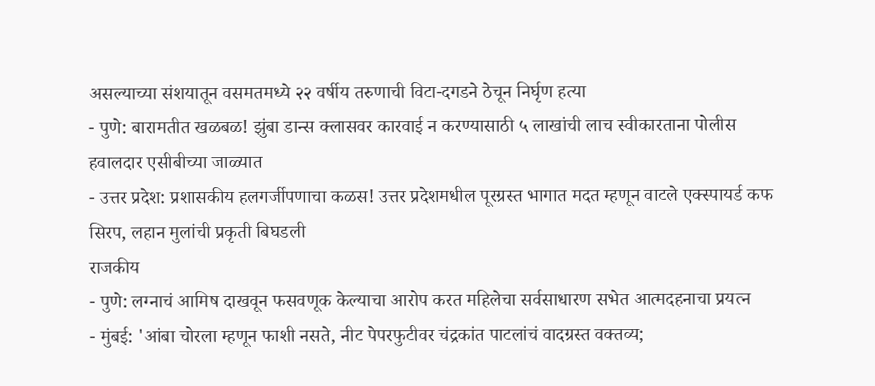असल्याच्या संशयातून वसमतमध्ये २२ वर्षीय तरुणाची विटा-दगडने ठेचून निर्घृण हत्या
- पुणे: बारामतीत खळबळ! झुंबा डान्स क्लासवर कारवाई न करण्यासाठी ५ लाखांची लाच स्वीकारताना पोलीस हवालदार एसीबीच्या जाळ्यात
- उत्तर प्रदेश: प्रशासकीय हलगर्जीपणाचा कळस! उत्तर प्रदेशमधील पूरग्रस्त भागात मदत म्हणून वाटले एक्स्पायर्ड कफ सिरप, लहान मुलांची प्रकृती बिघडली
राजकीय
- पुणे: लग्नाचं आमिष दाखवून फसवणूक केल्याचा आरोप करत महिलेचा सर्वसाधारण सभेत आत्मदहनाचा प्रयत्न
- मुंबई: 'आंबा चोरला म्हणून फाशी नसते, नीट पेपरफुटीवर चंद्रकांत पाटलांचं वादग्रस्त वक्तव्य;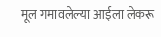मूल गमावलेल्या आईला लेकरू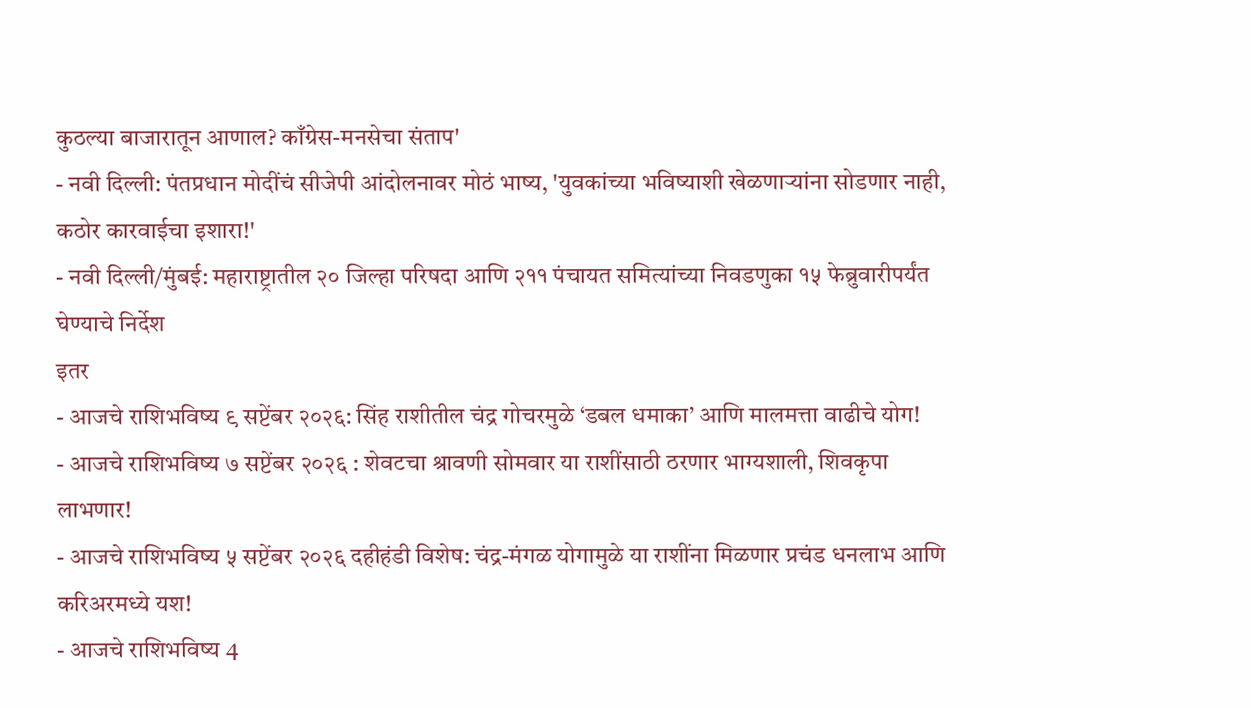कुठल्या बाजारातून आणाल? काँग्रेस-मनसेचा संताप'
- नवी दिल्ली: पंतप्रधान मोदींचं सीजेपी आंदोलनावर मोठं भाष्य, 'युवकांच्या भविष्याशी खेळणाऱ्यांना सोडणार नाही, कठोर कारवाईचा इशारा!'
- नवी दिल्ली/मुंबई: महाराष्ट्रातील २० जिल्हा परिषदा आणि २११ पंचायत समित्यांच्या निवडणुका १५ फेब्रुवारीपर्यंत घेण्याचे निर्देश
इतर
- आजचे राशिभविष्य ९ सप्टेंबर २०२६: सिंह राशीतील चंद्र गोचरमुळे ‘डबल धमाका’ आणि मालमत्ता वाढीचे योग!
- आजचे राशिभविष्य ७ सप्टेंबर २०२६ : शेवटचा श्रावणी सोमवार या राशींसाठी ठरणार भाग्यशाली, शिवकृपा लाभणार!
- आजचे राशिभविष्य ५ सप्टेंबर २०२६ दहीहंडी विशेष: चंद्र-मंगळ योगामुळे या राशींना मिळणार प्रचंड धनलाभ आणि करिअरमध्ये यश!
- आजचे राशिभविष्य 4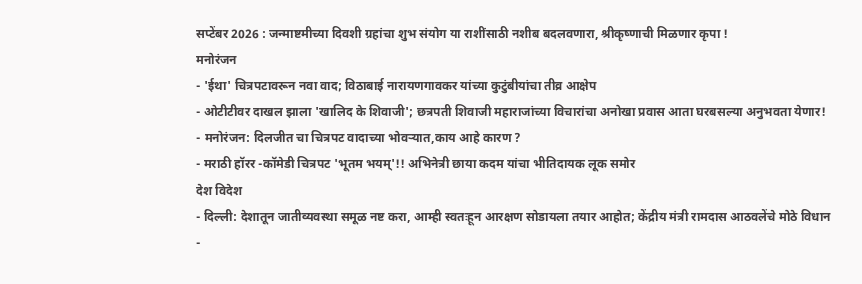सप्टेंबर 2026 : जन्माष्टमीच्या दिवशी ग्रहांचा शुभ संयोग या राशींसाठी नशीब बदलवणारा, श्रीकृष्णाची मिळणार कृपा !
मनोरंजन
- 'ईथा' चित्रपटावरून नवा वाद; विठाबाई नारायणगावकर यांच्या कुटुंबीयांचा तीव्र आक्षेप
- ओटीटीवर दाखल झाला 'खालिद के शिवाजी'; छत्रपती शिवाजी महाराजांच्या विचारांचा अनोखा प्रवास आता घरबसल्या अनुभवता येणार!
- मनोरंजन: दिलजीत चा चित्रपट वादाच्या भोवऱ्यात,काय आहे कारण ?
- मराठी हॉरर -कॉमेडी चित्रपट 'भूतम भयम्'!! अभिनेत्री छाया कदम यांचा भीतिदायक लूक समोर
देश विदेश
- दिल्ली: देशातून जातीव्यवस्था समूळ नष्ट करा, आम्ही स्वतःहून आरक्षण सोडायला तयार आहोत; केंद्रीय मंत्री रामदास आठवलेंचे मोठे विधान
-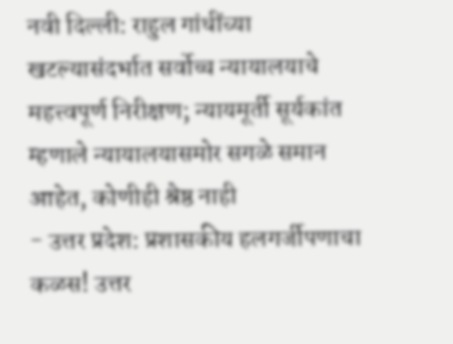नवी दिल्ली: राहुल गांधींच्या खटल्यासंदर्भात सर्वोच्च न्यायालयाचे महत्त्वपूर्ण निरीक्षण; न्यायमूर्ती सूर्यकांत म्हणाले न्यायालयासमोर सगळे समान आहेत, कोणीही श्रेष्ठ नाही
- उत्तर प्रदेश: प्रशासकीय हलगर्जीपणाचा कळस! उत्तर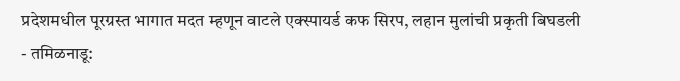प्रदेशमधील पूरग्रस्त भागात मदत म्हणून वाटले एक्स्पायर्ड कफ सिरप, लहान मुलांची प्रकृती बिघडली
- तमिळनाडू: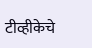टीव्हीकेचे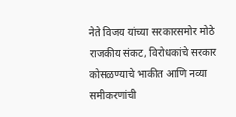नेते विजय यांच्या सरकारसमोर मोठे राजकीय संकट, विरोधकांचे सरकार कोसळण्याचे भाकीत आणि नव्या समीकरणांची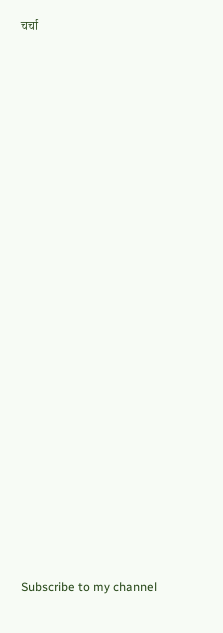चर्चा


























Subscribe to my channel